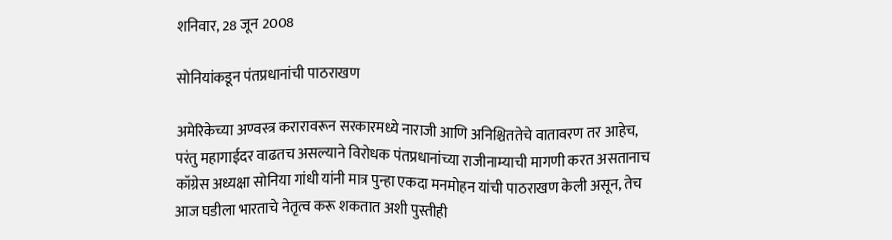शनिवार, 28 जून 2008

सोनियांकडून पंतप्रधानांची पाठराखण

अमेरिकेच्या अण्वस्त्र करारावरून सरकारमध्ये नाराजी आणि अनिश्चिततेचे वातावरण तर आहेच, परंतु महागाईदर वाढतच असल्याने विरोधक पंतप्रधानांच्या राजीनाम्याची मागणी करत असतानाच कॉग्रेस अध्यक्षा सोनिया गांधी यांनी मात्र पुन्हा एकदा मनमोहन यांची पाठराखण केली असून, तेच आज घडीला भारताचे नेतृत्व करू शकतात अशी पुस्तीही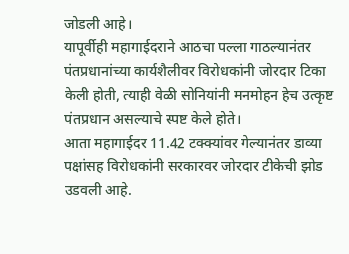जोडली आहे।
यापूर्वीही महागाईदराने आठचा पल्ला गाठल्यानंतर पंतप्रधानांच्या कार्यशैलीवर विरोधकांनी जोरदार टिका केली होती, त्याही वेळी सोनियांनी मनमोहन हेच उत्कृष्ट पंतप्रधान असल्याचे स्पष्ट केले होते।
आता महागाईदर 11.42 टक्क्यांवर गेल्यानंतर डाव्या पक्षांसह विरोधकांनी सरकारवर जोरदार टीकेची झोड उडवली आहे.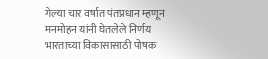गेल्या चार वर्षात पंतप्रधान म्हणून मनमोहन यांनी घेतलेले निर्णय भारताच्या विकासासाठी पोषक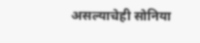असल्याचेही सोनिया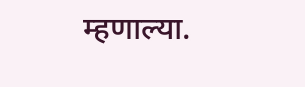म्हणाल्या.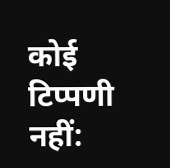कोई टिप्पणी नहीं: